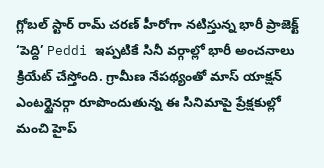గ్లోబల్ స్టార్ రామ్ చరణ్ హీరోగా నటిస్తున్న భారీ ప్రాజెక్ట్ ‘పెద్ది’ Peddi ఇప్పటికే సినీ వర్గాల్లో భారీ అంచనాలు క్రియేట్ చేస్తోంది. గ్రామీణ నేపథ్యంతో మాస్ యాక్షన్ ఎంటర్టైనర్గా రూపొందుతున్న ఈ సినిమాపై ప్రేక్షకుల్లో మంచి హైప్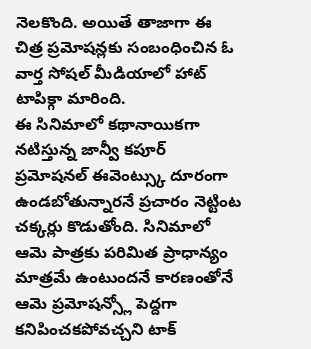నెలకొంది. అయితే తాజాగా ఈ చిత్ర ప్రమోషన్లకు సంబంధించిన ఓ వార్త సోషల్ మీడియాలో హాట్ టాపిక్గా మారింది.
ఈ సినిమాలో కథానాయికగా నటిస్తున్న జాన్వీ కపూర్ ప్రమోషనల్ ఈవెంట్స్కు దూరంగా ఉండబోతున్నారనే ప్రచారం నెట్టింట చక్కర్లు కొడుతోంది. సినిమాలో ఆమె పాత్రకు పరిమిత ప్రాధాన్యం మాత్రమే ఉంటుందనే కారణంతోనే ఆమె ప్రమోషన్స్లో పెద్దగా కనిపించకపోవచ్చని టాక్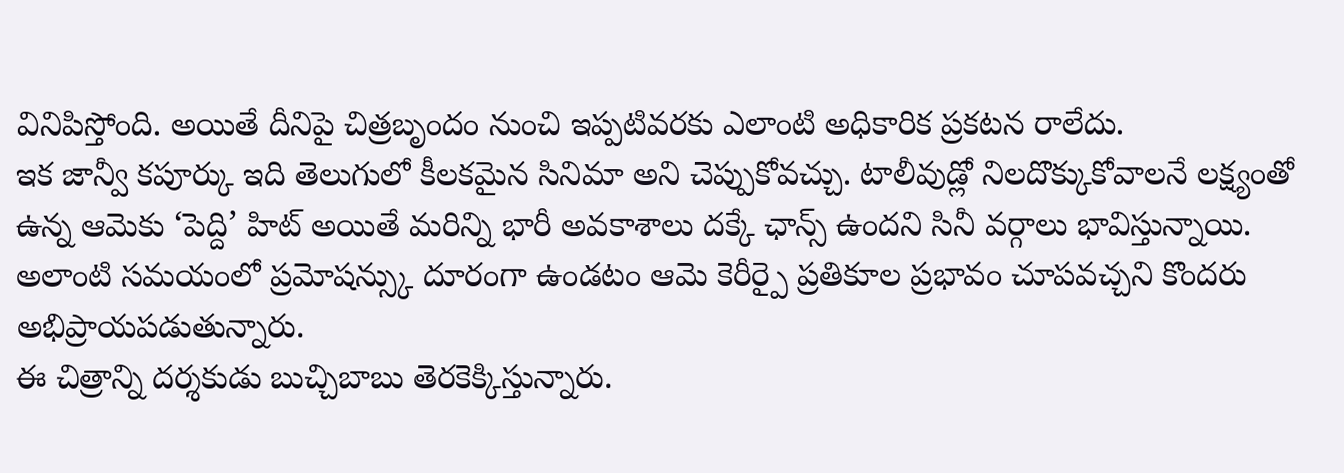వినిపిస్తోంది. అయితే దీనిపై చిత్రబృందం నుంచి ఇప్పటివరకు ఎలాంటి అధికారిక ప్రకటన రాలేదు.
ఇక జాన్వీ కపూర్కు ఇది తెలుగులో కీలకమైన సినిమా అని చెప్పుకోవచ్చు. టాలీవుడ్లో నిలదొక్కుకోవాలనే లక్ష్యంతో ఉన్న ఆమెకు ‘పెద్ది’ హిట్ అయితే మరిన్ని భారీ అవకాశాలు దక్కే ఛాన్స్ ఉందని సినీ వర్గాలు భావిస్తున్నాయి. అలాంటి సమయంలో ప్రమోషన్స్కు దూరంగా ఉండటం ఆమె కెరీర్పై ప్రతికూల ప్రభావం చూపవచ్చని కొందరు అభిప్రాయపడుతున్నారు.
ఈ చిత్రాన్ని దర్శకుడు బుచ్చిబాబు తెరకెక్కిస్తున్నారు.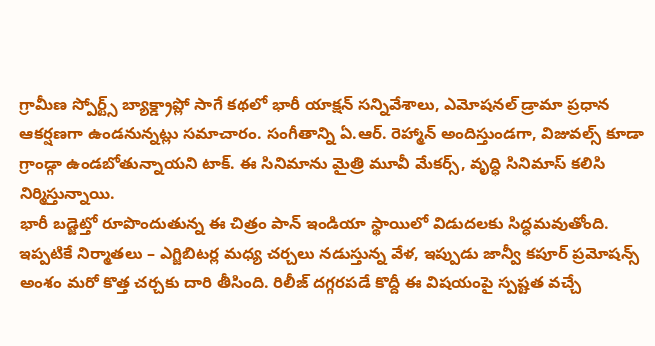గ్రామీణ స్పోర్ట్స్ బ్యాక్డ్రాప్లో సాగే కథలో భారీ యాక్షన్ సన్నివేశాలు, ఎమోషనల్ డ్రామా ప్రధాన ఆకర్షణగా ఉండనున్నట్లు సమాచారం. సంగీతాన్ని ఏ.ఆర్. రెహ్మాన్ అందిస్తుండగా, విజువల్స్ కూడా గ్రాండ్గా ఉండబోతున్నాయని టాక్. ఈ సినిమాను మైత్రి మూవీ మేకర్స్, వృద్ధి సినిమాస్ కలిసి నిర్మిస్తున్నాయి.
భారీ బడ్జెట్తో రూపొందుతున్న ఈ చిత్రం పాన్ ఇండియా స్థాయిలో విడుదలకు సిద్ధమవుతోంది. ఇప్పటికే నిర్మాతలు – ఎగ్జిబిటర్ల మధ్య చర్చలు నడుస్తున్న వేళ, ఇప్పుడు జాన్వీ కపూర్ ప్రమోషన్స్ అంశం మరో కొత్త చర్చకు దారి తీసింది. రిలీజ్ దగ్గరపడే కొద్దీ ఈ విషయంపై స్పష్టత వచ్చే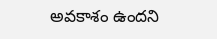అవకాశం ఉందని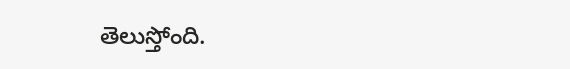తెలుస్తోంది.